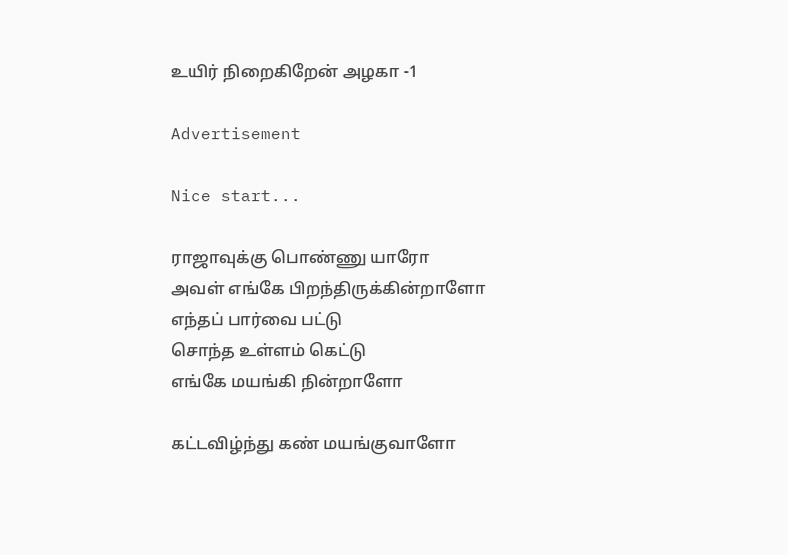உயிர் நிறைகிறேன் அழகா -1

Advertisement

Nice start...

ராஜாவுக்கு பொண்ணு யாரோ
அவள் எங்கே பிறந்திருக்கின்றாளோ
எந்தப் பார்வை பட்டு
சொந்த உள்ளம் கெட்டு
எங்கே மயங்கி நின்றாளோ

கட்டவிழ்ந்து கண் மயங்குவாளோ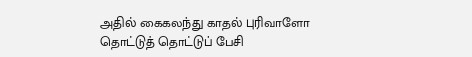அதில் கைகலந்து காதல் புரிவாளோ
தொட்டுத் தொட்டுப் பேசி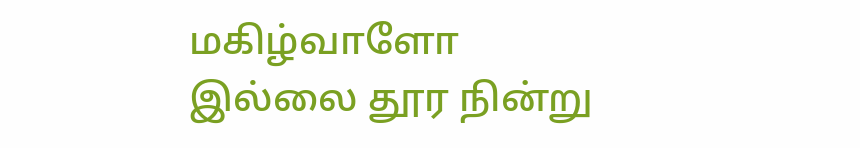மகிழ்வாளோ
இல்லை தூர நின்று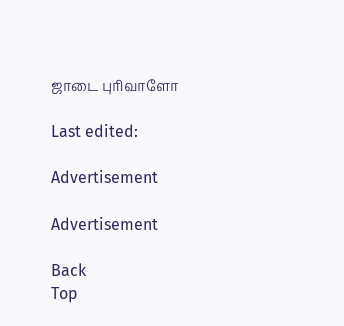ஜாடை புரிவாளோ

Last edited:

Advertisement

Advertisement

Back
Top